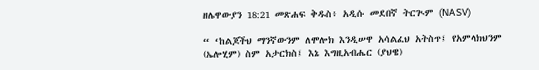ዘሌዋውያን 18:21 መጽሐፍ ቅዱስ፥ አዲሱ መደበኛ ትርጒም (NASV)

“ ‘ከልጆችህ ማንኛውንም ለሞሎክ እንዲሠዋ አሳልፈህ አትስጥ፤ የአምላክህንም (ኤሎሂም) ስም አታርክስ፤ እኔ እግዚአብሔር (ያህዌ)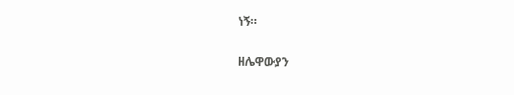ነኝ።

ዘሌዋውያን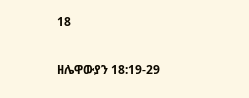18

ዘሌዋውያን 18:19-29